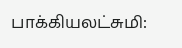பாக்கியலட்சுமி: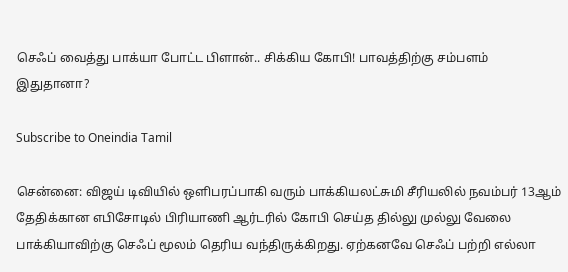செஃப் வைத்து பாக்யா போட்ட பிளான்.. சிக்கிய கோபி! பாவத்திற்கு சம்பளம் இதுதானா?

Subscribe to Oneindia Tamil

சென்னை: விஜய் டிவியில் ஒளிபரப்பாகி வரும் பாக்கியலட்சுமி சீரியலில் நவம்பர் 13ஆம் தேதிக்கான எபிசோடில் பிரியாணி ஆர்டரில் கோபி செய்த தில்லு முல்லு வேலை பாக்கியாவிற்கு செஃப் மூலம் தெரிய வந்திருக்கிறது. ஏற்கனவே செஃப் பற்றி எல்லா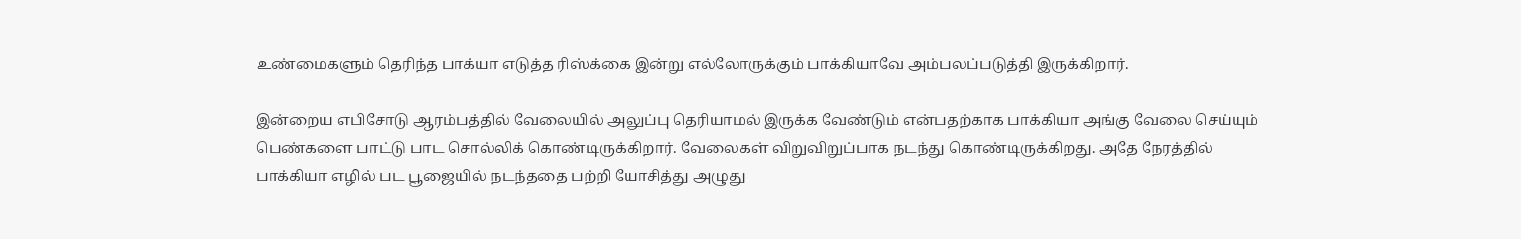உண்மைகளும் தெரிந்த பாக்யா எடுத்த ரிஸ்க்கை இன்று எல்லோருக்கும் பாக்கியாவே அம்பலப்படுத்தி இருக்கிறார்.

இன்றைய எபிசோடு ஆரம்பத்தில் வேலையில் அலுப்பு தெரியாமல் இருக்க வேண்டும் என்பதற்காக பாக்கியா அங்கு வேலை செய்யும் பெண்களை பாட்டு பாட சொல்லிக் கொண்டிருக்கிறார். வேலைகள் விறுவிறுப்பாக நடந்து கொண்டிருக்கிறது. அதே நேரத்தில் பாக்கியா எழில் பட பூஜையில் நடந்ததை பற்றி யோசித்து அழுது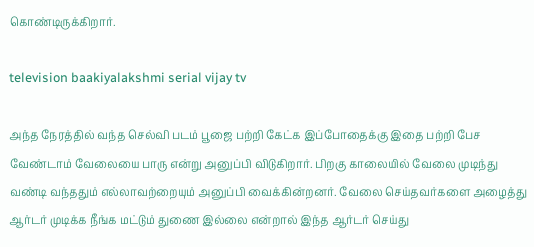கொண்டிருக்கிறார்.

television baakiyalakshmi serial vijay tv

அந்த நேரத்தில் வந்த செல்வி படம் பூஜை பற்றி கேட்க இப்போதைக்கு இதை பற்றி பேச வேண்டாம் வேலையை பாரு என்று அனுப்பி விடுகிறார். பிறகு காலையில் வேலை முடிந்து வண்டி வந்ததும் எல்லாவற்றையும் அனுப்பி வைக்கின்றனர். வேலை செய்தவர்களை அழைத்து ஆர்டர் முடிக்க நீங்க மட்டும் துணை இல்லை என்றால் இந்த ஆர்டர் செய்து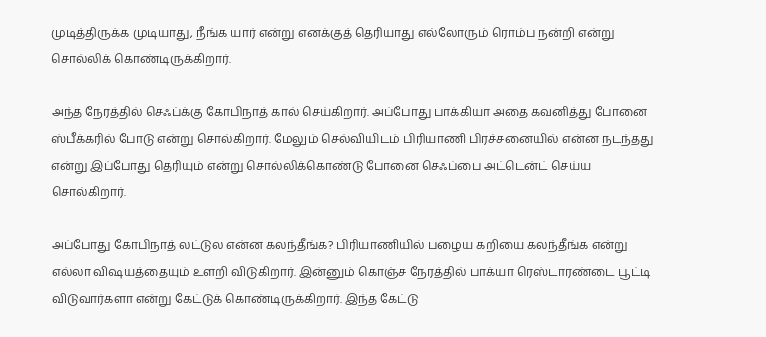முடித்திருக்க முடியாது, நீங்க யார் என்று எனக்குத் தெரியாது எல்லோரும் ரொம்ப நன்றி என்று சொல்லிக் கொண்டிருக்கிறார்.

அந்த நேரத்தில் செஃப்க்கு கோபிநாத் கால் செய்கிறார். அப்போது பாக்கியா அதை கவனித்து போனை ஸ்பீக்கரில் போடு என்று சொல்கிறார். மேலும் செல்வியிடம் பிரியாணி பிரச்சனையில் என்ன நடந்தது என்று இப்போது தெரியும் என்று சொல்லிக்கொண்டு போனை செஃப்பை அட்டென்ட் செய்ய சொல்கிறார்.

அப்போது கோபிநாத் லட்டுல என்ன கலந்தீங்க? பிரியாணியில் பழைய கறியை கலந்தீங்க என்று எல்லா விஷயத்தையும் உளறி விடுகிறார். இன்னும் கொஞ்ச நேரத்தில் பாக்யா ரெஸ்டாரண்டை பூட்டி விடுவார்களா என்று கேட்டுக் கொண்டிருக்கிறார். இந்த கேட்டு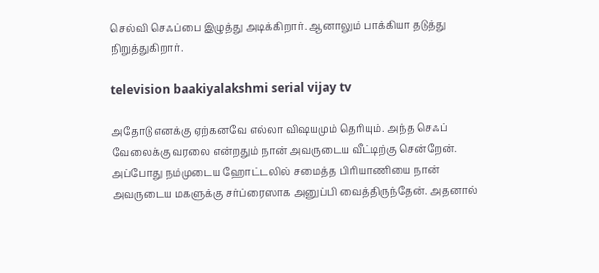செல்வி செஃப்பை இழுத்து அடிக்கிறார். ஆனாலும் பாக்கியா தடுத்து நிறுத்துகிறார்.

television baakiyalakshmi serial vijay tv

அதோடு எனக்கு ஏற்கனவே எல்லா விஷயமும் தெரியும். அந்த செஃப் வேலைக்கு வரலை என்றதும் நான் அவருடைய வீட்டிற்கு சென்றேன். அப்போது நம்முடைய ஹோட்டலில் சமைத்த பிரியாணியை நான் அவருடைய மகளுக்கு சர்ப்ரைஸாக அனுப்பி வைத்திருந்தேன். அதனால்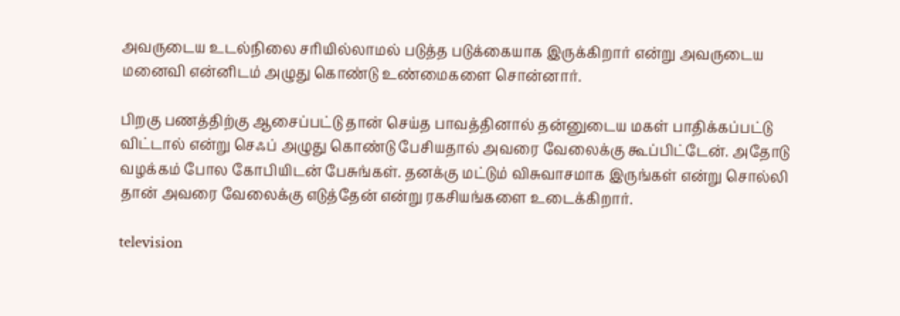அவருடைய உடல்நிலை சரியில்லாமல் படுத்த படுக்கையாக இருக்கிறார் என்று அவருடைய மனைவி என்னிடம் அழுது கொண்டு உண்மைகளை சொன்னார்.

பிறகு பணத்திற்கு ஆசைப்பட்டு தான் செய்த பாவத்தினால் தன்னுடைய மகள் பாதிக்கப்பட்டு விட்டால் என்று செஃப் அழுது கொண்டு பேசியதால் அவரை வேலைக்கு கூப்பிட்டேன். அதோடு வழக்கம் போல கோபியிடன் பேசுங்கள். தனக்கு மட்டும் விசுவாசமாக இருங்கள் என்று சொல்லி தான் அவரை வேலைக்கு எடுத்தேன் என்று ரகசியங்களை உடைக்கிறார்.

television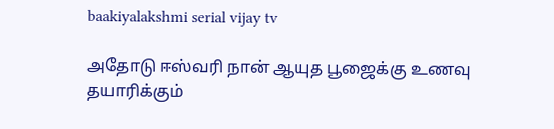baakiyalakshmi serial vijay tv

அதோடு ஈஸ்வரி நான் ஆயுத பூஜைக்கு உணவு தயாரிக்கும்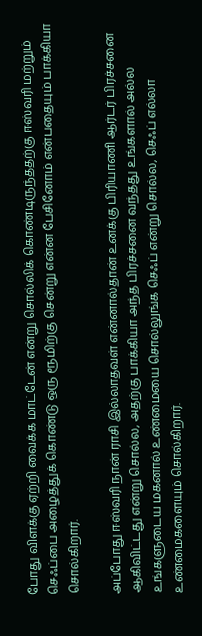போது விளக்கு ஏற்றி வைக்க மாட்டேன் என்று சொல்லிக் கொண்டிருந்ததற்கு ஈஸ்வரி மற்றும் செஃப்பை அழைத்துக் கொண்டு ஒரு ரூமிற்கு சென்று என்ன பேசினோம் என்பதையும் பாக்கியா சொல்கிறார்.

அப்போது ஈஸ்வரி நான் ராசி இல்லாதவள் என்னால்தான் உனக்கு பிரியாணி ஆர்டர் பிரச்சனை ஆகிவிட்டது என்று சொல்ல, அதற்கு பாக்கியா அந்த பிரச்சனை வந்தது உங்களால் அல்ல உங்களுடைய மகனால் உண்மையை சொல்லுங்க செஃப் என்று சொல்ல, செஃப் எல்லா உண்மைகளையும் சொல்கிறார்.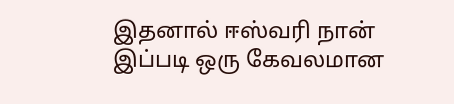இதனால் ஈஸ்வரி நான் இப்படி ஒரு கேவலமான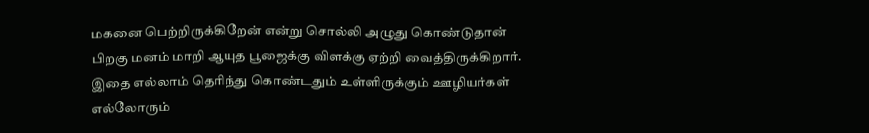மகனை பெற்றிருக்கிறேன் என்று சொல்லி அழுது கொண்டுதான் பிறகு மனம் மாறி ஆயுத பூஜைக்கு விளக்கு ஏற்றி வைத்திருக்கிறார். இதை எல்லாம் தெரிந்து கொண்டதும் உள்ளிருக்கும் ஊழியர்கள் எல்லோரும்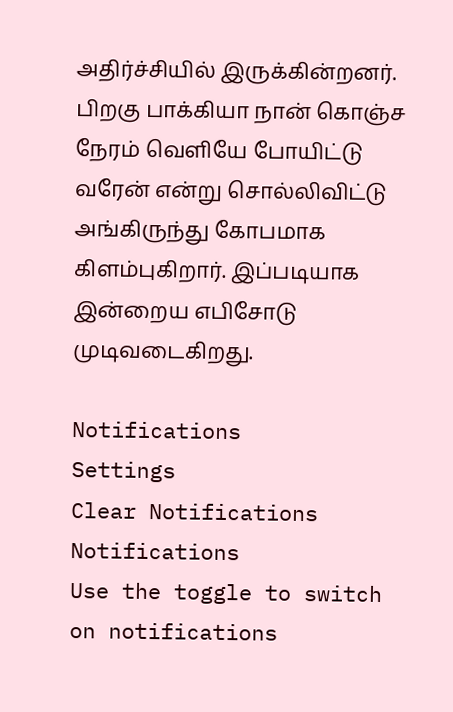அதிர்ச்சியில் இருக்கின்றனர். பிறகு பாக்கியா நான் கொஞ்ச நேரம் வெளியே போயிட்டு வரேன் என்று சொல்லிவிட்டு அங்கிருந்து கோபமாக கிளம்புகிறார். இப்படியாக இன்றைய எபிசோடு முடிவடைகிறது.

Notifications
Settings
Clear Notifications
Notifications
Use the toggle to switch on notifications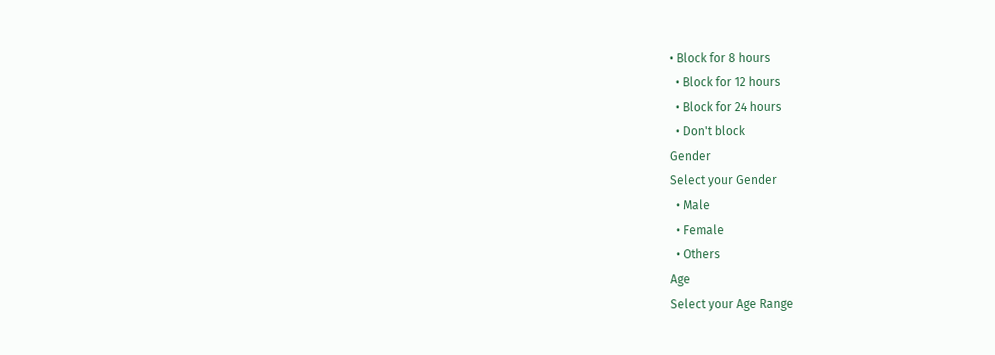• Block for 8 hours
  • Block for 12 hours
  • Block for 24 hours
  • Don't block
Gender
Select your Gender
  • Male
  • Female
  • Others
Age
Select your Age Range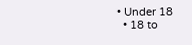• Under 18
  • 18 to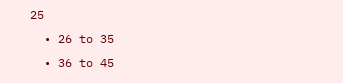25
  • 26 to 35
  • 36 to 45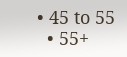• 45 to 55
  • 55+